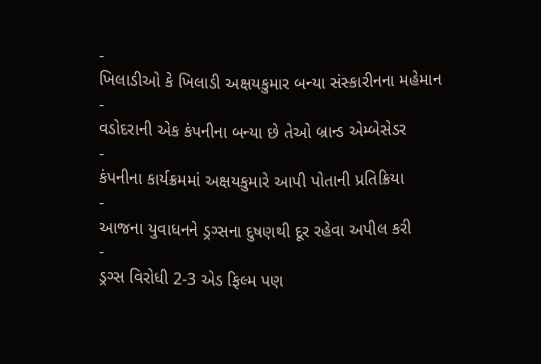-
ખિલાડીઓ કે ખિલાડી અક્ષયકુમાર બન્યા સંસ્કારીનના મહેમાન
-
વડોદરાની એક કંપનીના બન્યા છે તેઓ બ્રાન્ડ એમ્બેસેડર
-
કંપનીના કાર્યક્રમમાં અક્ષયકુમારે આપી પોતાની પ્રતિક્રિયા
-
આજના યુવાધનને ડ્રગ્સના દુષણથી દૂર રહેવા અપીલ કરી
-
ડ્રગ્સ વિરોધી 2-3 એડ ફિલ્મ પણ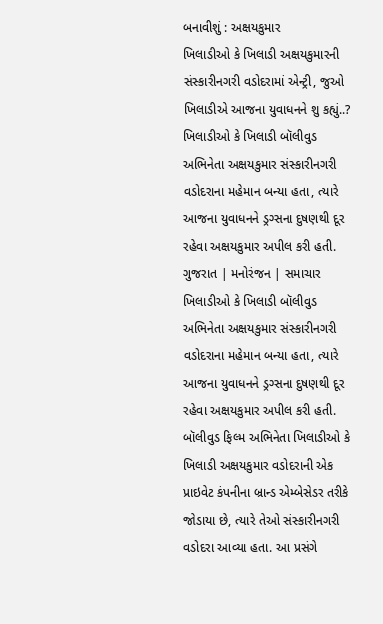બનાવીશું : અક્ષયકુમાર
ખિલાડીઓ કે ખિલાડી અક્ષયકુમારની સંસ્કારીનગરી વડોદરામાં એન્ટ્રી, જુઓ ખિલાડીએ આજના યુવાધનને શુ કહ્યું..?
ખિલાડીઓ કે ખિલાડી બૉલીવુડ અભિનેતા અક્ષયકુમાર સંસ્કારીનગરી વડોદરાના મહેમાન બન્યા હતા, ત્યારે આજના યુવાધનને ડ્રગ્સના દુષણથી દૂર રહેવા અક્ષયકુમાર અપીલ કરી હતી. ગુજરાત | મનોરંજન | સમાચાર
ખિલાડીઓ કે ખિલાડી બૉલીવુડ અભિનેતા અક્ષયકુમાર સંસ્કારીનગરી વડોદરાના મહેમાન બન્યા હતા, ત્યારે આજના યુવાધનને ડ્રગ્સના દુષણથી દૂર રહેવા અક્ષયકુમાર અપીલ કરી હતી.
બૉલીવુડ ફિલ્મ અભિનેતા ખિલાડીઓ કે ખિલાડી અક્ષયકુમાર વડોદરાની એક પ્રાઇવેટ કંપનીના બ્રાન્ડ એમ્બેસેડર તરીકે જોડાયા છે, ત્યારે તેઓ સંસ્કારીનગરી વડોદરા આવ્યા હતા. આ પ્રસંગે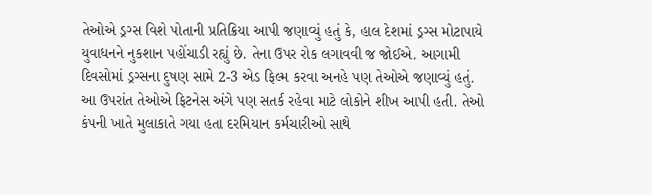તેઓએ ડ્રગ્સ વિશે પોતાની પ્રતિક્રિયા આપી જણાવ્યું હતું કે, હાલ દેશમાં ડ્રગ્સ મોટાપાયે યુવાધનને નુકશાન પહોંચાડી રહ્યું છે. તેના ઉપર રોક લગાવવી જ જોઈએ. આગામી દિવસોમાં ડ્રગ્સના દુષણ સામે 2-3 એડ ફિલ્મ કરવા અનહે પણ તેઓએ જણાવ્યું હતું. આ ઉપરાંત તેઓએ ફિટનેસ અંગે પણ સતર્ક રહેવા માટે લોકોને શીખ આપી હતી. તેઓ કંપની ખાતે મુલાકાતે ગયા હતા દરમિયાન કર્મચારીઓ સાથે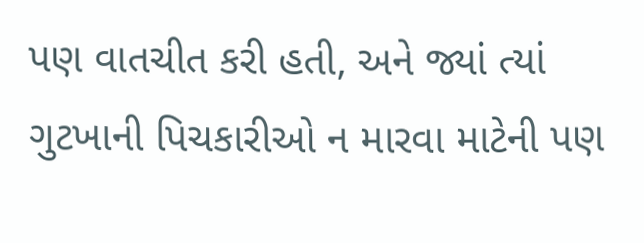પણ વાતચીત કરી હતી, અને જ્યાં ત્યાં ગુટખાની પિચકારીઓ ન મારવા માટેની પણ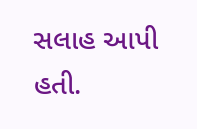સલાહ આપી હતી.